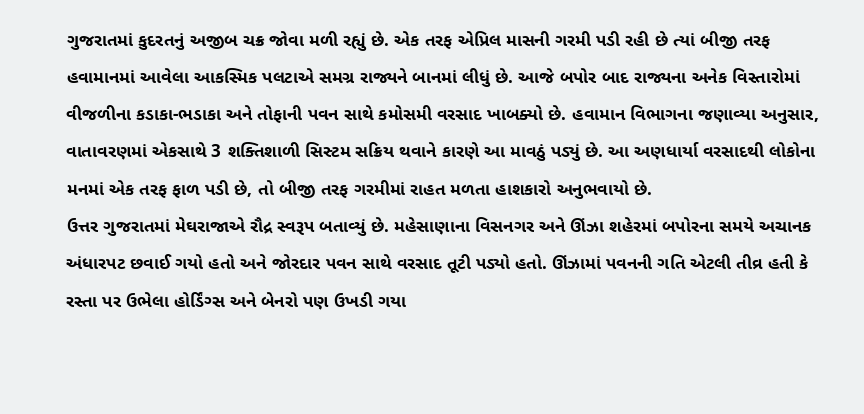ગુજરાતમાં કુદરતનું અજીબ ચક્ર જોવા મળી રહ્યું છે. એક તરફ એપ્રિલ માસની ગરમી પડી રહી છે ત્યાં બીજી તરફ હવામાનમાં આવેલા આકસ્મિક પલટાએ સમગ્ર રાજ્યને બાનમાં લીધું છે. આજે બપોર બાદ રાજ્યના અનેક વિસ્તારોમાં વીજળીના કડાકા-ભડાકા અને તોફાની પવન સાથે કમોસમી વરસાદ ખાબક્યો છે. હવામાન વિભાગના જણાવ્યા અનુસાર, વાતાવરણમાં એકસાથે 3 શક્તિશાળી સિસ્ટમ સક્રિય થવાને કારણે આ માવઠું પડ્યું છે. આ અણધાર્યા વરસાદથી લોકોના મનમાં એક તરફ ફાળ પડી છે, તો બીજી તરફ ગરમીમાં રાહત મળતા હાશકારો અનુભવાયો છે.
ઉત્તર ગુજરાતમાં મેઘરાજાએ રૌદ્ર સ્વરૂપ બતાવ્યું છે. મહેસાણાના વિસનગર અને ઊંઝા શહેરમાં બપોરના સમયે અચાનક અંધારપટ છવાઈ ગયો હતો અને જોરદાર પવન સાથે વરસાદ તૂટી પડ્યો હતો. ઊંઝામાં પવનની ગતિ એટલી તીવ્ર હતી કે રસ્તા પર ઉભેલા હોર્ડિંગ્સ અને બેનરો પણ ઉખડી ગયા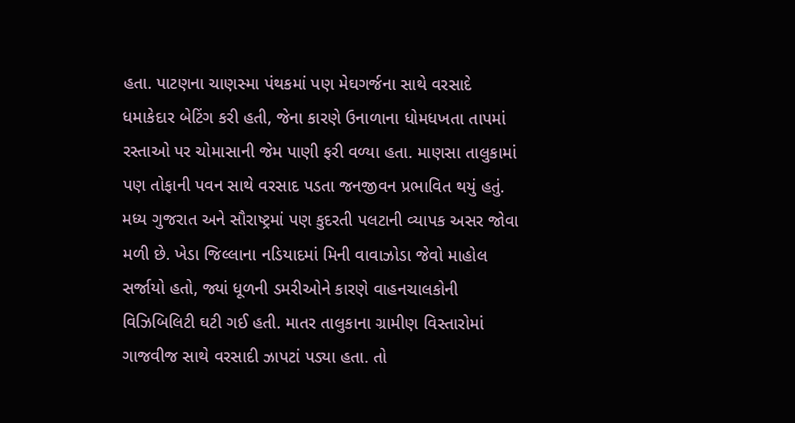હતા. પાટણના ચાણસ્મા પંથકમાં પણ મેઘગર્જના સાથે વરસાદે ધમાકેદાર બેટિંગ કરી હતી, જેના કારણે ઉનાળાના ધોમધખતા તાપમાં રસ્તાઓ પર ચોમાસાની જેમ પાણી ફરી વળ્યા હતા. માણસા તાલુકામાં પણ તોફાની પવન સાથે વરસાદ પડતા જનજીવન પ્રભાવિત થયું હતું.
મધ્ય ગુજરાત અને સૌરાષ્ટ્રમાં પણ કુદરતી પલટાની વ્યાપક અસર જોવા મળી છે. ખેડા જિલ્લાના નડિયાદમાં મિની વાવાઝોડા જેવો માહોલ સર્જાયો હતો, જ્યાં ધૂળની ડમરીઓને કારણે વાહનચાલકોની વિઝિબિલિટી ઘટી ગઈ હતી. માતર તાલુકાના ગ્રામીણ વિસ્તારોમાં ગાજવીજ સાથે વરસાદી ઝાપટાં પડ્યા હતા. તો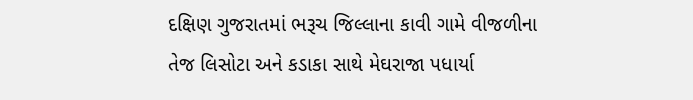દક્ષિણ ગુજરાતમાં ભરૂચ જિલ્લાના કાવી ગામે વીજળીના તેજ લિસોટા અને કડાકા સાથે મેઘરાજા પધાર્યા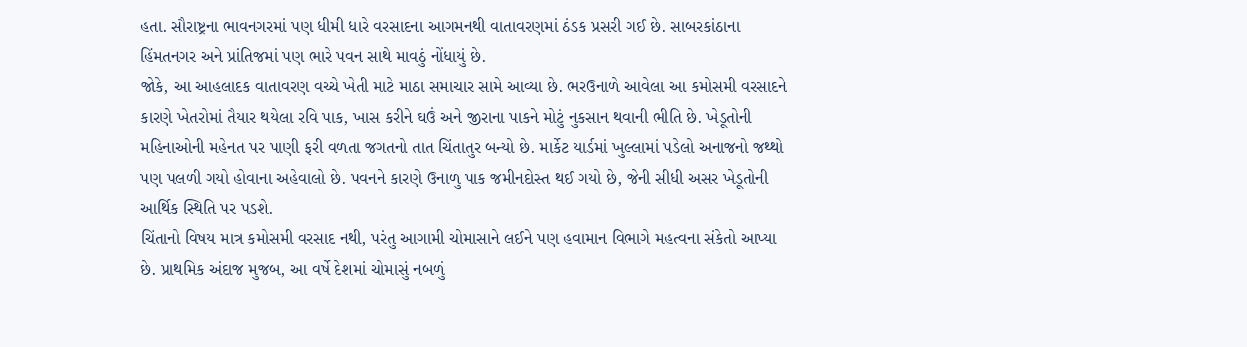હતા. સૌરાષ્ટ્રના ભાવનગરમાં પણ ધીમી ધારે વરસાદના આગમનથી વાતાવરણમાં ઠંડક પ્રસરી ગઈ છે. સાબરકાંઠાના હિંમતનગર અને પ્રાંતિજમાં પણ ભારે પવન સાથે માવઠું નોંધાયું છે.
જોકે, આ આહલાદક વાતાવરણ વચ્ચે ખેતી માટે માઠા સમાચાર સામે આવ્યા છે. ભરઉનાળે આવેલા આ કમોસમી વરસાદને કારણે ખેતરોમાં તૈયાર થયેલા રવિ પાક, ખાસ કરીને ઘઉં અને જીરાના પાકને મોટું નુકસાન થવાની ભીતિ છે. ખેડૂતોની મહિનાઓની મહેનત પર પાણી ફરી વળતા જગતનો તાત ચિંતાતુર બન્યો છે. માર્કેટ યાર્ડમાં ખુલ્લામાં પડેલો અનાજનો જથ્થો પણ પલળી ગયો હોવાના અહેવાલો છે. પવનને કારણે ઉનાળુ પાક જમીનદોસ્ત થઈ ગયો છે, જેની સીધી અસર ખેડૂતોની આર્થિક સ્થિતિ પર પડશે.
ચિંતાનો વિષય માત્ર કમોસમી વરસાદ નથી, પરંતુ આગામી ચોમાસાને લઈને પણ હવામાન વિભાગે મહત્વના સંકેતો આપ્યા છે. પ્રાથમિક અંદાજ મુજબ, આ વર્ષે દેશમાં ચોમાસું નબળું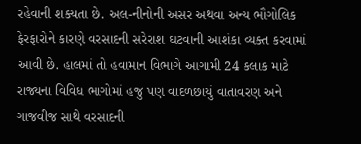રહેવાની શક્યતા છે. અલ-નીનોની અસર અથવા અન્ય ભૌગોલિક ફેરફારોને કારણે વરસાદની સરેરાશ ઘટવાની આશંકા વ્યક્ત કરવામાં આવી છે. હાલમાં તો હવામાન વિભાગે આગામી 24 કલાક માટે રાજ્યના વિવિધ ભાગોમાં હજુ પણ વાદળછાયું વાતાવરણ અને ગાજવીજ સાથે વરસાદની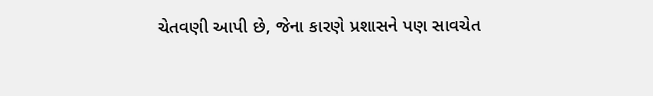ચેતવણી આપી છે, જેના કારણે પ્રશાસને પણ સાવચેત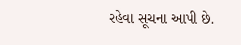રહેવા સૂચના આપી છે.